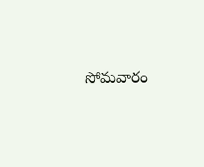సోమవారం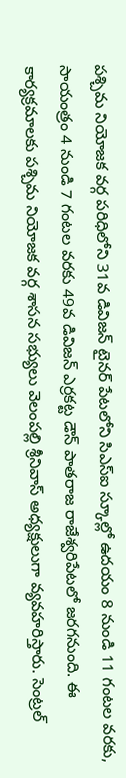పశ్చిమ నియోజక వర్గ పరిధిలోని 31వ డివిజన్ టైనర్ పేటలోని సిఎస్ఐ స్కూల్లో ఉదయం 8 నుండి 11 గంటల వరకు, సాయంత్రం 4 నుండి 7 గంటల వరకు 49వ డివిజన్ ఎర్రకట్ట డౌన్ పాతరాజ రాజేశ్వరిపేటలో జరగనుంది. ఈ కార్యక్రమాలకు పశ్చిమ నియోజక వర్గ శాసన సభ్యులు వెలంపల్లి శ్రీనివాస్ అధ్యక్షులుగా వ్యవహరిస్తారు. సెంట్రల్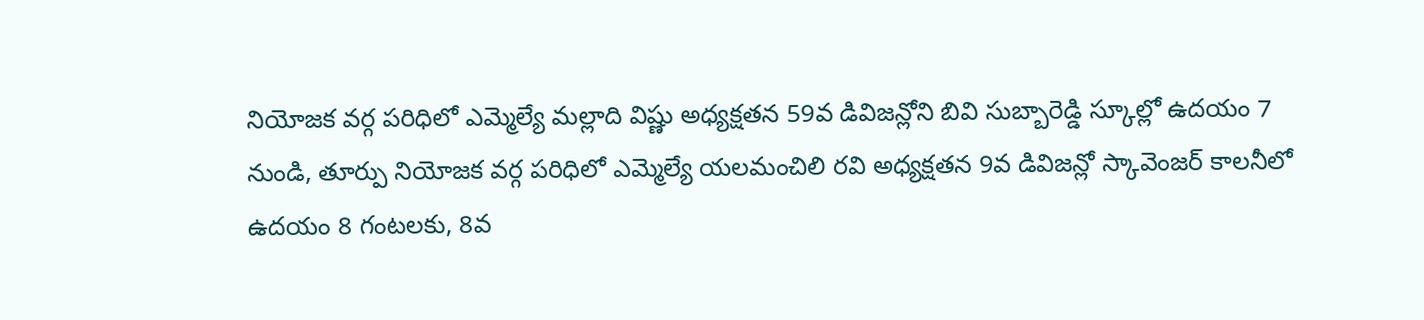నియోజక వర్గ పరిధిలో ఎమ్మెల్యే మల్లాది విష్ణు అధ్యక్షతన 59వ డివిజన్లోని బివి సుబ్బారెడ్డి స్కూల్లో ఉదయం 7 నుండి, తూర్పు నియోజక వర్గ పరిధిలో ఎమ్మెల్యే యలమంచిలి రవి అధ్యక్షతన 9వ డివిజన్లో స్కావెంజర్ కాలనీలో ఉదయం 8 గంటలకు, 8వ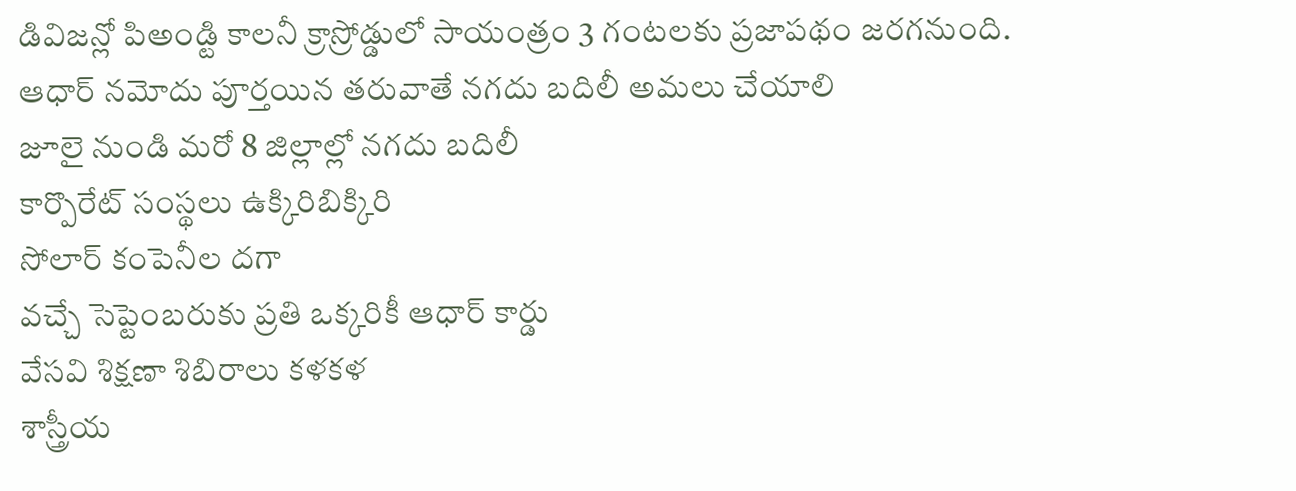డివిజన్లో పిఅండ్టి కాలనీ క్రాస్రోడ్డులో సాయంత్రం 3 గంటలకు ప్రజాపథం జరగనుంది.
ఆధార్ నమోదు పూర్తయిన తరువాతే నగదు బదిలీ అమలు చేయాలి
జూలై నుండి మరో 8 జిల్లాల్లో నగదు బదిలీ
కార్పొరేట్ సంస్థలు ఉక్కిరిబిక్కిరి
సోలార్ కంపెనీల దగా
వచ్చే సెప్టెంబరుకు ప్రతి ఒక్కరికీ ఆధార్ కార్డు
వేసవి శిక్షణా శిబిరాలు కళకళ
శాస్త్రీయ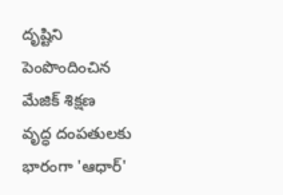దృష్టిని పెంపొందించిన మేజిక్ శిక్షణ
వృద్ధ దంపతులకు భారంగా 'ఆధార్'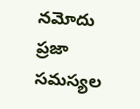నమోదు
ప్రజా సమస్యల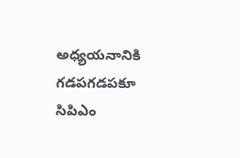అధ్యయనానికి గడపగడపకూ సిపిఎం